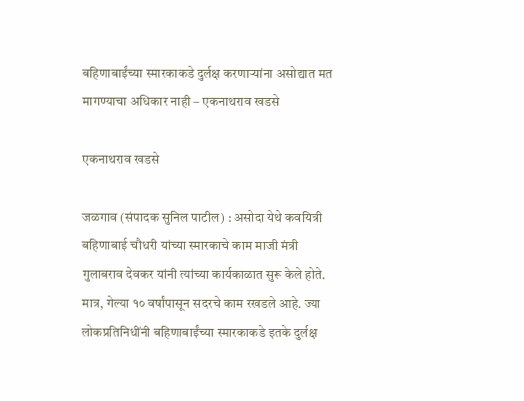बहिणाबाईंच्या स्मारकाकडे दुर्लक्ष करणाऱ्यांना असोद्यात मत मागण्याचा अधिकार नाही – एकनाथराव खडसे

एकनाथराव खडसे

जळगाव (संपादक सुनिल पाटील) : असोदा येथे कवयित्री बहिणाबाई चौधरी यांच्या स्मारकाचे काम माजी मंत्री गुलाबराव देवकर यांनी त्यांच्या कार्यकाळात सुरू केले होते. मात्र, गेल्या १० वर्षांपासून सदरचे काम रखडले आहे. ज्या लोकप्रतिनिधींनी बहिणाबाईंच्या स्मारकाकडे इतके दुर्लक्ष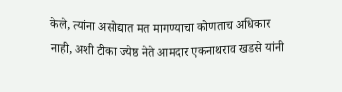केले, त्यांना असोद्यात मत मागण्याचा कोणताच अधिकार नाही, अशी टीका ज्येष्ठ नेते आमदार एकनाथराव खडसे यांनी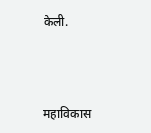केली.



महाविकास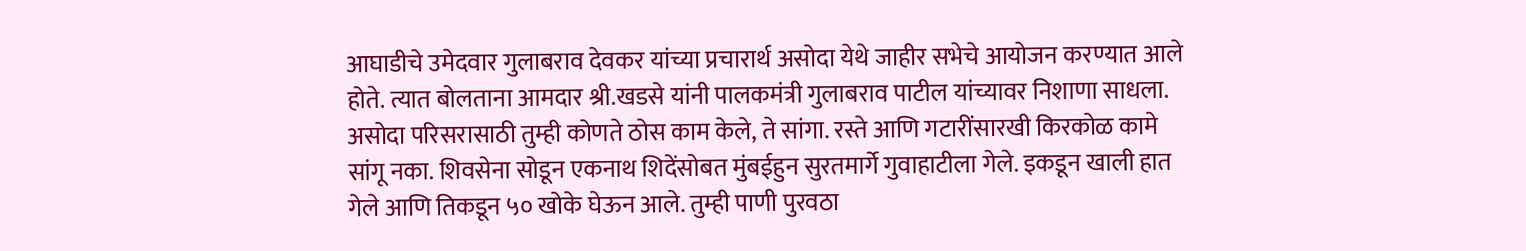आघाडीचे उमेदवार गुलाबराव देवकर यांच्या प्रचारार्थ असोदा येथे जाहीर सभेचे आयोजन करण्यात आले होते. त्यात बोलताना आमदार श्री.खडसे यांनी पालकमंत्री गुलाबराव पाटील यांच्यावर निशाणा साधला. असोदा परिसरासाठी तुम्ही कोणते ठोस काम केले, ते सांगा. रस्ते आणि गटारींसारखी किरकोळ कामे सांगू नका. शिवसेना सोडून एकनाथ शिदेंसोबत मुंबईहुन सुरतमार्गे गुवाहाटीला गेले. इकडून खाली हात गेले आणि तिकडून ५० खोके घेऊन आले. तुम्ही पाणी पुरवठा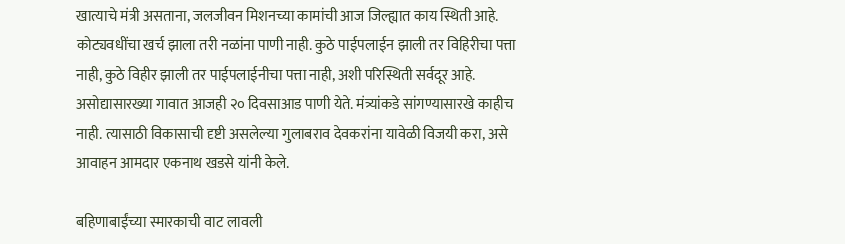खात्याचे मंत्री असताना, जलजीवन मिशनच्या कामांची आज जिल्ह्यात काय स्थिती आहे. कोट्यवधींचा खर्च झाला तरी नळांना पाणी नाही. कुठे पाईपलाईन झाली तर विहिरीचा पत्ता नाही, कुठे विहीर झाली तर पाईपलाईनीचा पत्ता नाही, अशी परिस्थिती सर्वदूर आहे. असोद्यासारख्या गावात आजही २० दिवसाआड पाणी येते. मंत्र्यांकडे सांगण्यासारखे काहीच नाही. त्यासाठी विकासाची दृष्टी असलेल्या गुलाबराव देवकरांना यावेळी विजयी करा, असे आवाहन आमदार एकनाथ खडसे यांनी केले.

बहिणाबाईंच्या स्मारकाची वाट लावली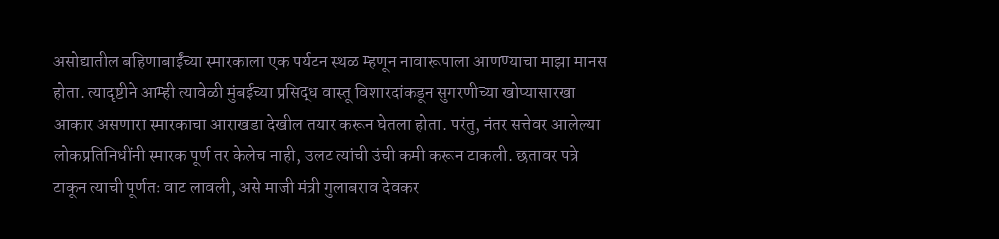असोद्यातील बहिणाबाईंच्या स्मारकाला एक पर्यटन स्थळ म्हणून नावारूपाला आणण्याचा माझा मानस होता. त्यादृष्टीने आम्ही त्यावेळी मुंबईच्या प्रसिद्ध वास्तू विशारदांकडून सुगरणीच्या खोप्यासारखा आकार असणारा स्मारकाचा आराखडा देखील तयार करून घेतला होता. परंतु, नंतर सत्तेवर आलेल्या लोकप्रतिनिधींनी स्मारक पूर्ण तर केलेच नाही, उलट त्यांची उंची कमी करून टाकली. छतावर पत्रे टाकून त्याची पूर्णतः वाट लावली, असे माजी मंत्री गुलाबराव देवकर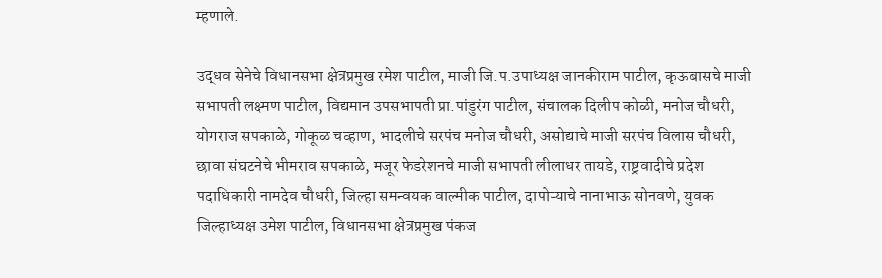म्हणाले.

उद्धव सेनेचे विधानसभा क्षेत्रप्रमुख रमेश पाटील, माजी जि.प.उपाध्यक्ष जानकीराम पाटील, कृऊबासचे माजी सभापती लक्ष्मण पाटील, विद्यमान उपसभापती प्रा.पांडुरंग पाटील, संचालक दिलीप कोळी, मनोज चौधरी, योगराज सपकाळे, गोकूळ चव्हाण, भादलीचे सरपंच मनोज चौधरी, असोद्याचे माजी सरपंच विलास चौधरी, छावा संघटनेचे भीमराव सपकाळे, मजूर फेडरेशनचे माजी सभापती लीलाधर तायडे, राष्ट्रवादीचे प्रदेश पदाधिकारी नामदेव चौधरी, जिल्हा समन्वयक वाल्मीक पाटील, दापोऱ्याचे नानाभाऊ सोनवणे, युवक जिल्हाध्यक्ष उमेश पाटील, विधानसभा क्षेत्रप्रमुख पंकज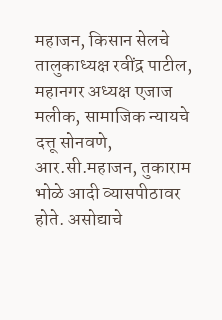महाजन, किसान सेलचे तालुकाध्यक्ष रवींद्र पाटील, महानगर अध्यक्ष एजाज मलीक, सामाजिक न्यायचे दत्तू सोनवणे, आर.सी.महाजन, तुकाराम भोळे आदी व्यासपीठावर होते. असोद्याचे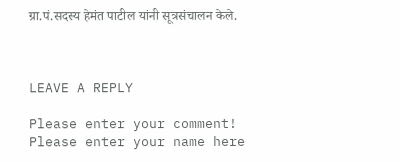ग्रा.पं.सदस्य हेमंत पाटील यांनी सूत्रसंचालन केले.



LEAVE A REPLY

Please enter your comment!
Please enter your name here